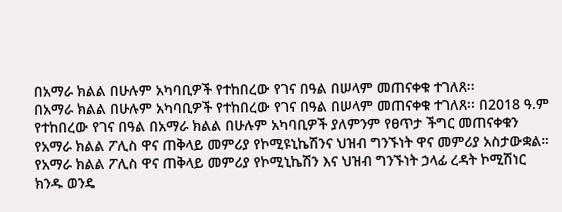በአማራ ክልል በሁሉም አካባቢዎች የተከበረው የገና በዓል በሠላም መጠናቀቁ ተገለጸ፡፡
በአማራ ክልል በሁሉም አካባቢዎች የተከበረው የገና በዓል በሠላም መጠናቀቁ ተገለጸ፡፡ በ2018 ዓ.ም የተከበረው የገና በዓል በአማራ ክልል በሁሉም አካባቢዎች ያለምንም የፀጥታ ችግር መጠናቀቁን የአማራ ክልል ፖሊስ ዋና ጠቅላይ መምሪያ የኮሚዩኒኬሽንና ህዝብ ግንኙነት ዋና መምሪያ አስታውቋል። የአማራ ክልል ፖሊስ ዋና ጠቅላይ መምሪያ የኮሚኒኬሽን እና ህዝብ ግንኙነት ኃላፊ ረዳት ኮሚሽነር ክንዱ ወንዴ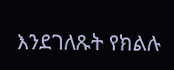እንደገለጹት የክልሉ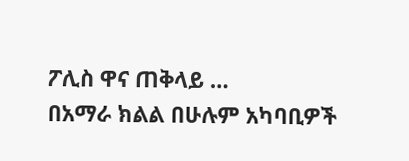ፖሊስ ዋና ጠቅላይ …
በአማራ ክልል በሁሉም አካባቢዎች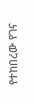የተከበረው የገና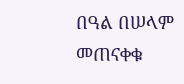በዓል በሠላም መጠናቀቁ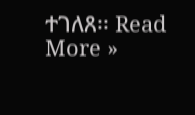ተገለጸ፡፡ Read More »